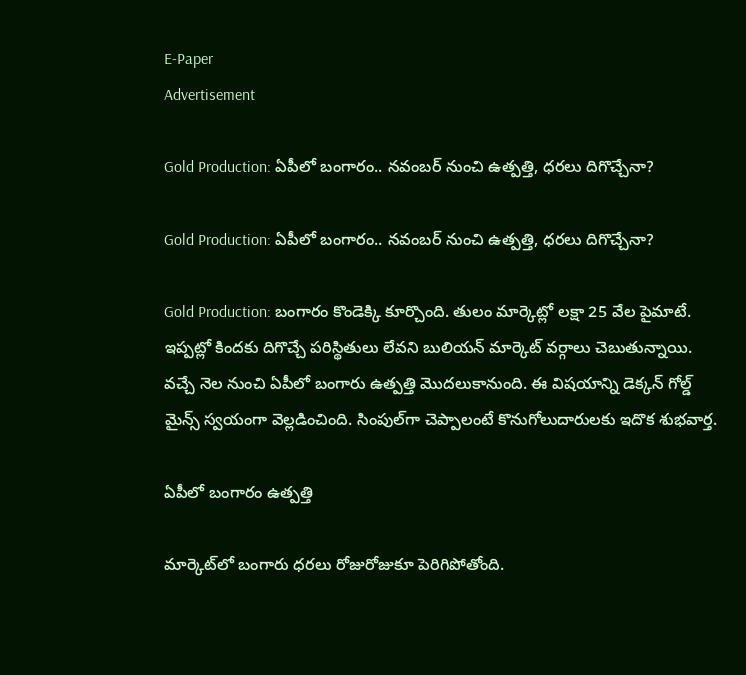E-Paper
Advertisement

Gold Production: ఏపీలో బంగారం.. నవంబర్ నుంచి ఉత్పత్తి, ధరలు దిగొచ్చేనా?

Gold Production: ఏపీలో బంగారం.. నవంబర్ నుంచి ఉత్పత్తి, ధరలు దిగొచ్చేనా?

Gold Production: బంగారం కొండెక్కి కూర్చొంది. తులం మార్కెట్లో లక్షా 25 వేల పైమాటే. ఇప్పట్లో కిందకు దిగొచ్చే పరిస్థితులు లేవని బులియన్ మార్కెట్ వర్గాలు చెబుతున్నాయి. వచ్చే నెల నుంచి ఏపీలో బంగారు ఉత్పత్తి మొదలుకానుంది. ఈ విషయాన్ని డెక్కన్ గోల్డ్ మైన్స్ స్వయంగా వెల్లడించింది. సింపుల్‌గా చెప్పాలంటే కొనుగోలుదారులకు ఇదొక శుభవార్త.

ఏపీలో బంగారం ఉత్పత్తి

మార్కెట్‌లో బంగారు ధరలు రోజురోజుకూ పెరిగిపోతోంది.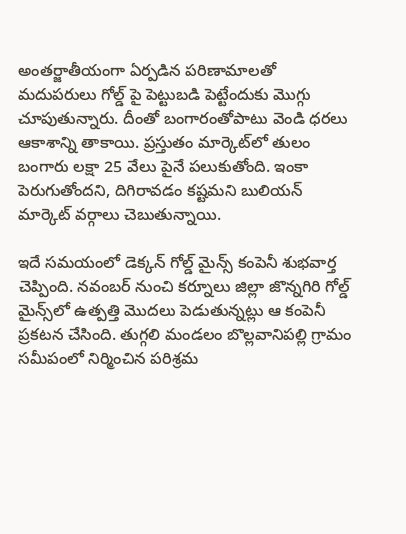అంతర్జాతీయంగా ఏర్పడిన పరిణామాలతో మదుపరులు గోల్డ్ పై పెట్టుబడి పెట్టేందుకు మొగ్గు చూపుతున్నారు. దీంతో బంగారంతోపాటు వెండి ధరలు ఆకాశాన్ని తాకాయి. ప్రస్తుతం మార్కెట్‌లో తులం బంగారు లక్షా 25 వేలు పైనే పలుకుతోంది. ఇంకా పెరుగుతోందని, దిగిరావడం కష్టమని బులియన్ మార్కెట్ వర్గాలు చెబుతున్నాయి.

ఇదే సమయంలో డెక్కన్ గోల్డ్ మైన్స్ కంపెనీ శుభవార్త చెప్పింది. నవంబర్ నుంచి కర్నూలు జిల్లా జొన్నగిరి గోల్డ్ మైన్స్‌లో ఉత్పత్తి మొదలు పెడుతున్నట్లు ఆ కంపెనీ ప్రకటన చేసింది. తుగ్గలి మండలం బొల్లవానిపల్లి గ్రామం సమీపంలో నిర్మించిన పరిశ్రమ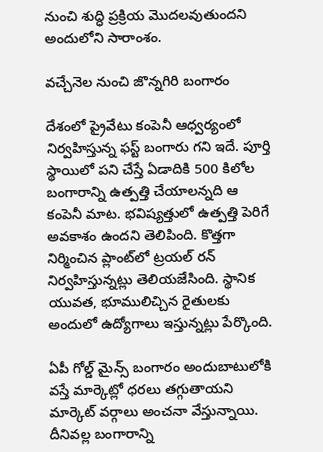నుంచి శుద్ధి ప్రక్రియ మొదలవుతుందని అందులోని సారాంశం.

వచ్చేనెల నుంచి జొన్నగిరి బంగారం

దేశంలో ప్రైవేటు కంపెనీ ఆధ్వర్యంలో నిర్వహిస్తున్న ఫస్ట్ బంగారు గని ఇదే. పూర్తి స్థాయిలో పని చేస్తే ఏడాదికి 500 కిలోల బంగారాన్ని ఉత్పత్తి చేయాలన్నది ఆ కంపెనీ మాట. భవిష్యత్తులో ఉత్పత్తి పెరిగే అవకాశం ఉందని తెలిపింది. కొత్తగా నిర్మించిన ప్లాంట్‌లో ట్రయల్‌ రన్‌ నిర్వహిస్తున్నట్లు తెలియజేసింది. స్థానిక యువత, భూములిచ్చిన రైతులకు అందులో ఉద్యోగాలు ఇస్తున్నట్లు పేర్కొంది.

ఏపీ గోల్డ్ మైన్స్ బంగారం అందుబాటులోకి వస్తే మార్కెట్లో ధరలు తగ్గుతాయని మార్కెట్ వర్గాలు అంచనా వేస్తున్నాయి. దీనివల్ల బంగారాన్ని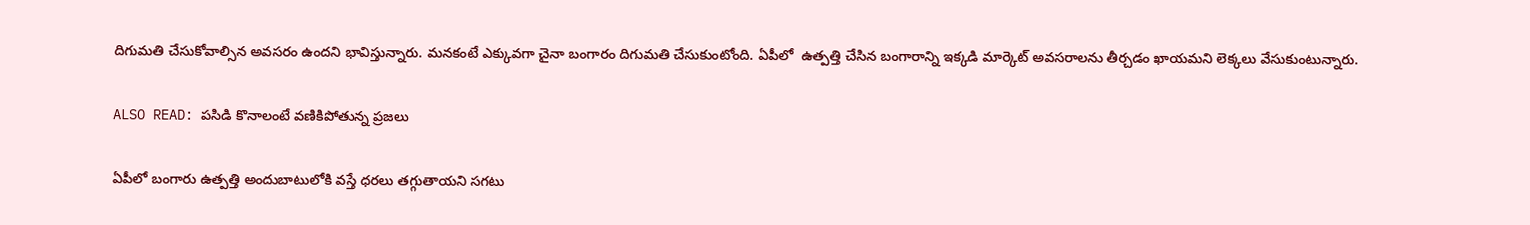దిగుమతి చేసుకోవాల్సిన అవసరం ఉందని భావిస్తున్నారు. మనకంటే ఎక్కువగా చైనా బంగారం దిగుమతి చేసుకుంటోంది. ఏపీలో  ఉత్పత్తి చేసిన బంగారాన్ని ఇక్కడి మార్కెట్ అవసరాలను తీర్చడం ఖాయమని లెక్కలు వేసుకుంటున్నారు.

ALSO READ: పసిడి కొనాలంటే వణికిపోతున్న ప్రజలు

ఏపీలో బంగారు ఉత్పత్తి అందుబాటులోకి వస్తే ధరలు తగ్గుతాయని సగటు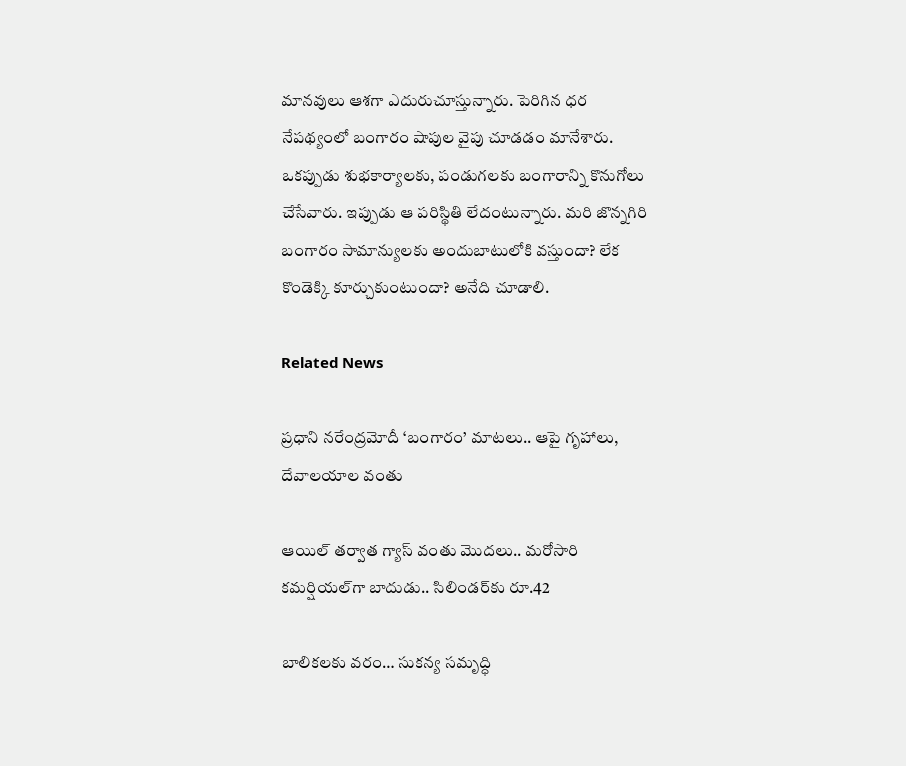మానవులు ఆశగా ఎదురుచూస్తున్నారు. పెరిగిన ధర  నేపథ్యంలో బంగారం షాపుల వైపు చూడడం మానేశారు. ఒకప్పుడు శుభకార్యాలకు, పండుగలకు బంగారాన్ని కొనుగోలు చేసేవారు. ఇప్పుడు ఆ పరిస్థితి లేదంటున్నారు. మరి జొన్నగిరి బంగారం సామాన్యులకు అందుబాటులోకి వస్తుందా? లేక కొండెక్కి కూర్చుకుంటుందా? అనేది చూడాలి.

Related News

ప్రధాని నరేంద్రమోదీ ‘బంగారం’ మాటలు.. ఆపై గృహాలు, దేవాలయాల వంతు

ఆయిల్ తర్వాత గ్యాస్ వంతు మొదలు.. మరోసారి కమర్షియల్‌గా బాదుడు.. సిలిండర్‌కు రూ.42

బాలికలకు వరం… సుకన్య సమృద్ధి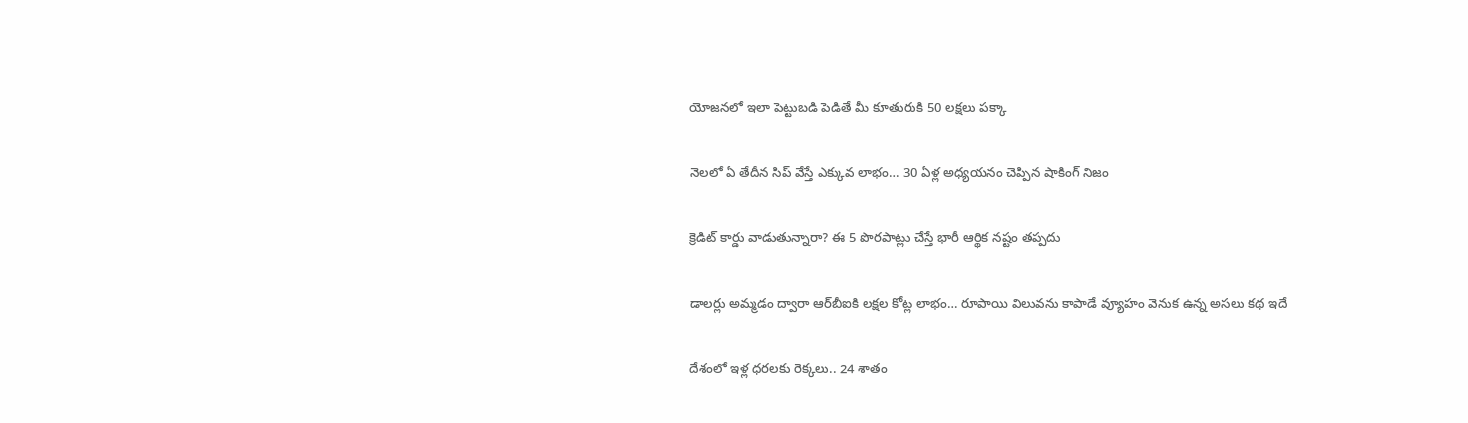యోజనలో ఇలా పెట్టుబడి పెడితే మీ కూతురుకి 50 లక్షలు పక్కా

నెలలో ఏ తేదీన సిప్ వేస్తే ఎక్కువ లాభం… 30 ఏళ్ల అధ్యయనం చెప్పిన షాకింగ్ నిజం

క్రెడిట్ కార్డు వాడుతున్నారా? ఈ 5 పొరపాట్లు చేస్తే భారీ ఆర్థిక నష్టం తప్పదు

డాలర్లు అమ్మడం ద్వారా ఆర్‌బీఐకి లక్షల కోట్ల లాభం… రూపాయి విలువను కాపాడే వ్యూహం వెనుక ఉన్న అసలు కథ ఇదే

దేశంలో ఇళ్ల ధరలకు రెక్కలు.. 24 శాతం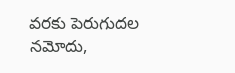వరకు పెరుగుదల నమోదు,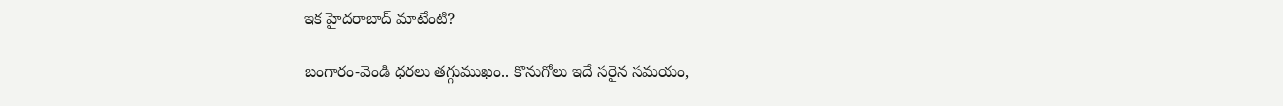ఇక హైదరాబాద్‌ మాటేంటి?

బంగారం-వెండి ధరలు తగ్గుముఖం.. కొనుగోలు ఇదే సరైన సమయం,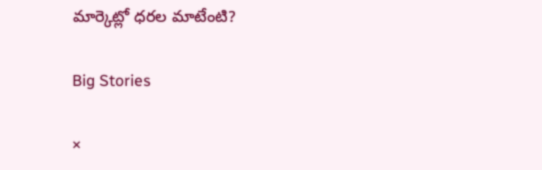మార్కెట్లో ధరల మాటేంటి?

Big Stories

×